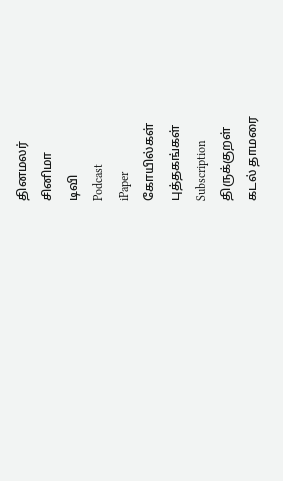தினமலர்
சினிமா
டிவி
Podcast
iPaper
கோயில்கள்
புத்தகங்கள்
Subscription
திருக்குறள்
கடல் தாமரை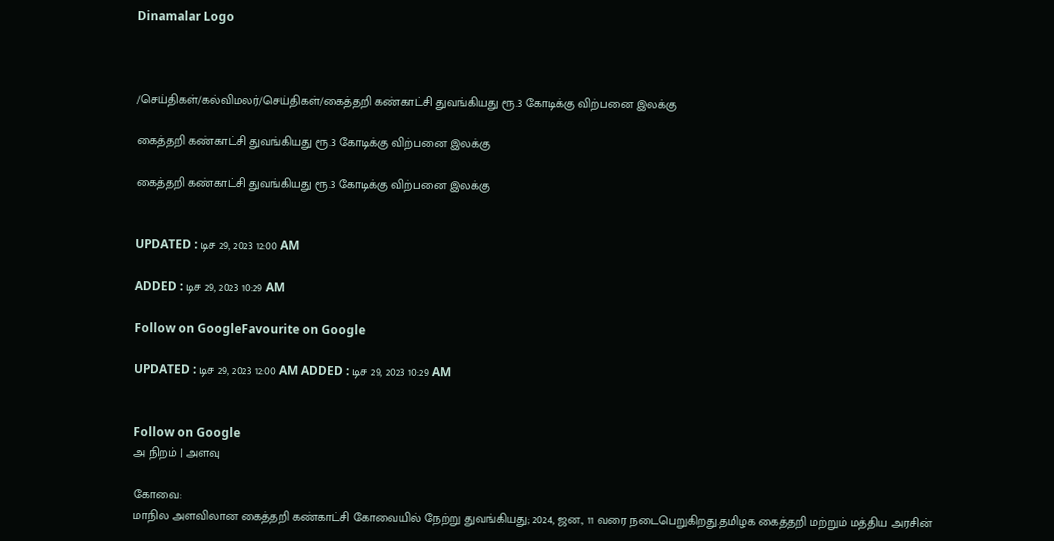Dinamalar Logo



/செய்திகள்/கல்விமலர்/செய்திகள்/கைத்தறி கண்காட்சி துவங்கியது ரூ.3 கோடிக்கு விற்பனை இலக்கு

கைத்தறி கண்காட்சி துவங்கியது ரூ.3 கோடிக்கு விற்பனை இலக்கு

கைத்தறி கண்காட்சி துவங்கியது ரூ.3 கோடிக்கு விற்பனை இலக்கு


UPDATED : டிச 29, 2023 12:00 AM

ADDED : டிச 29, 2023 10:29 AM

Follow on GoogleFavourite on Google

UPDATED : டிச 29, 2023 12:00 AM ADDED : டிச 29, 2023 10:29 AM


Follow on Google
அ நிறம் | அளவு

கோவை:
மாநில அளவிலான கைத்தறி கண்காட்சி கோவையில் நேற்று துவங்கியது; 2024, ஜன., 11 வரை நடைபெறுகிறது.தமிழக கைத்தறி மற்றும் மத்திய அரசின்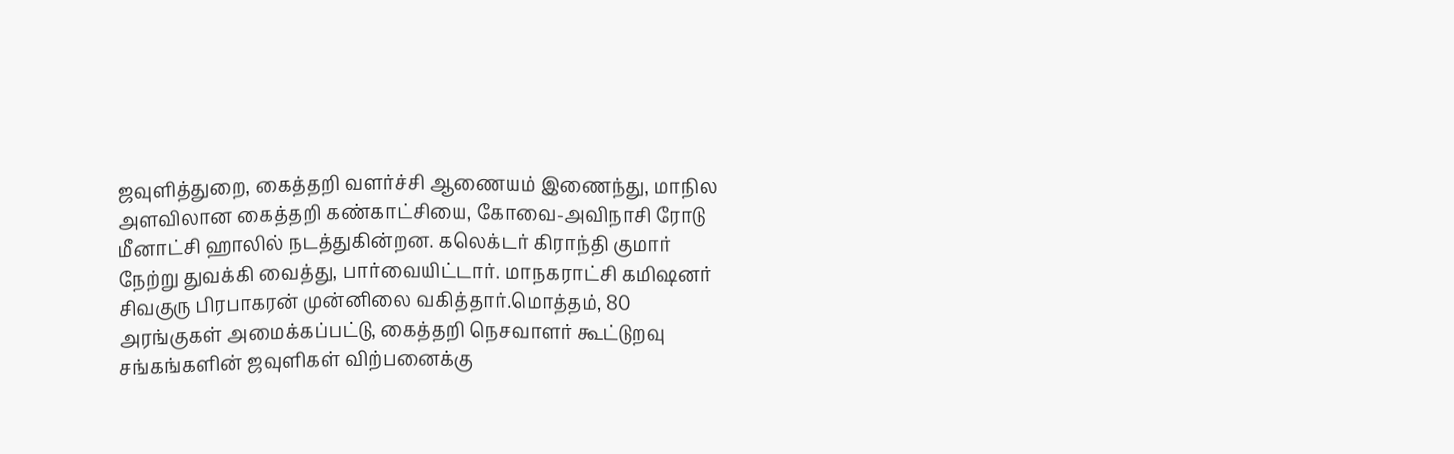ஜவுளித்துறை, கைத்தறி வளர்ச்சி ஆணையம் இணைந்து, மாநில அளவிலான கைத்தறி கண்காட்சியை, கோவை-அவிநாசி ரோடு மீனாட்சி ஹாலில் நடத்துகின்றன. கலெக்டர் கிராந்தி குமார் நேற்று துவக்கி வைத்து, பார்வையிட்டார். மாநகராட்சி கமிஷனர் சிவகுரு பிரபாகரன் முன்னிலை வகித்தார்.மொத்தம், 80 அரங்குகள் அமைக்கப்பட்டு, கைத்தறி நெசவாளர் கூட்டுறவு சங்கங்களின் ஜவுளிகள் விற்பனைக்கு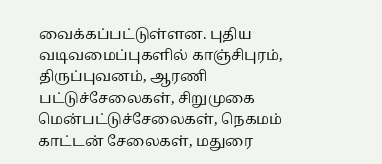வைக்கப்பட்டுள்ளன. புதிய வடிவமைப்புகளில் காஞ்சிபுரம், திருப்புவனம், ஆரணி பட்டுச்சேலைகள், சிறுமுகை மென்பட்டுச்சேலைகள், நெகமம் காட்டன் சேலைகள், மதுரை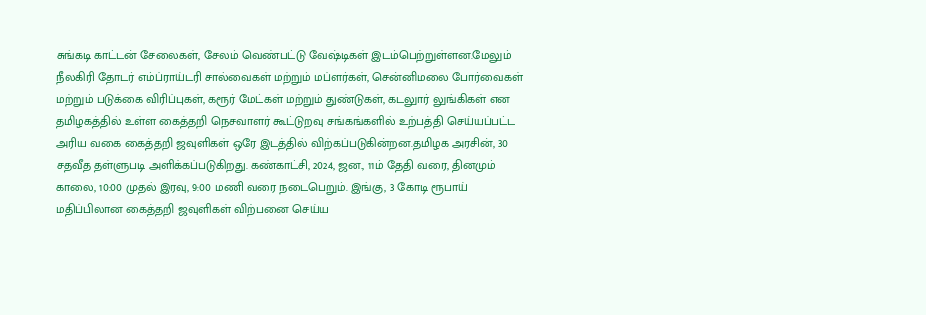சுங்கடி காட்டன் சேலைகள், சேலம் வெண்பட்டு வேஷ்டிகள் இடம்பெற்றுள்ளன.மேலும் நீலகிரி தோடர் எம்ப்ராய்டரி சால்வைகள் மற்றும் மப்ளர்கள், சென்னிமலை போர்வைகள் மற்றும் படுக்கை விரிப்புகள், கரூர் மேட்கள் மற்றும் துண்டுகள், கடலுார் லுங்கிகள் என தமிழகத்தில் உள்ள கைத்தறி நெசவாளர் கூட்டுறவு சங்கங்களில் உற்பத்தி செய்யப்பட்ட அரிய வகை கைத்தறி ஜவுளிகள் ஒரே இடத்தில் விற்கப்படுகின்றன.தமிழக அரசின், 30 சதவீத தள்ளுபடி அளிக்கப்படுகிறது. கண்காட்சி, 2024, ஜன., 11ம் தேதி வரை, தினமும் காலை, 10:00 முதல் இரவு, 9:00 மணி வரை நடைபெறும். இங்கு, 3 கோடி ரூபாய் மதிப்பிலான கைத்தறி ஜவுளிகள் விற்பனை செய்ய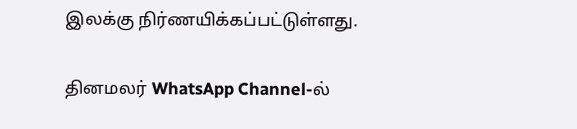இலக்கு நிர்ணயிக்கப்பட்டுள்ளது.

தினமலர் WhatsApp Channel-ல்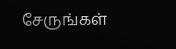சேருங்கள்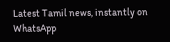Latest Tamil news, instantly on WhatsApp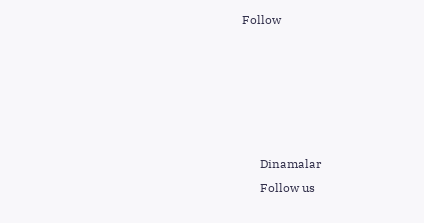Follow





      Dinamalar
      Follow us